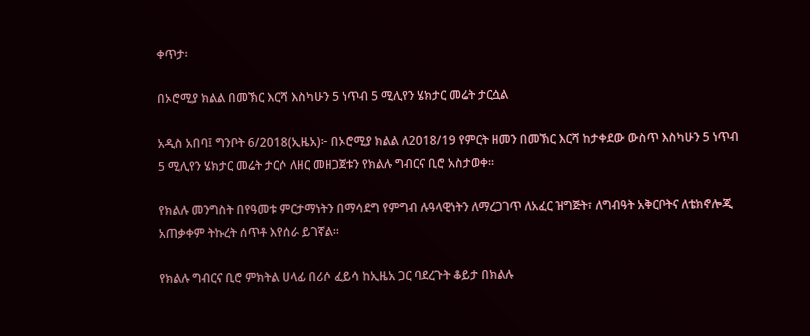ቀጥታ፡

በኦሮሚያ ክልል በመኽር እርሻ እስካሁን 5 ነጥብ 5 ሚሊየን ሄክታር መሬት ታርሷል

አዲስ አበባ፤ ግንቦት 6/2018(ኢዜአ)፦ በኦሮሚያ ክልል ለ2018/19 የምርት ዘመን በመኽር እርሻ ከታቀደው ውስጥ እስካሁን 5 ነጥብ 5 ሚሊየን ሄክታር መሬት ታርሶ ለዘር መዘጋጀቱን የክልሉ ግብርና ቢሮ አስታወቀ።

የክልሉ መንግስት በየዓመቱ ምርታማነትን በማሳደግ የምግብ ሉዓላዊነትን ለማረጋገጥ ለአፈር ዝግጅት፣ ለግብዓት አቅርቦትና ለቴክኖሎጂ አጠቃቀም ትኩረት ሰጥቶ እየሰራ ይገኛል።

የክልሉ ግብርና ቢሮ ምክትል ሀላፊ በሪሶ ፈይሳ ከኢዜአ ጋር ባደረጉት ቆይታ በክልሉ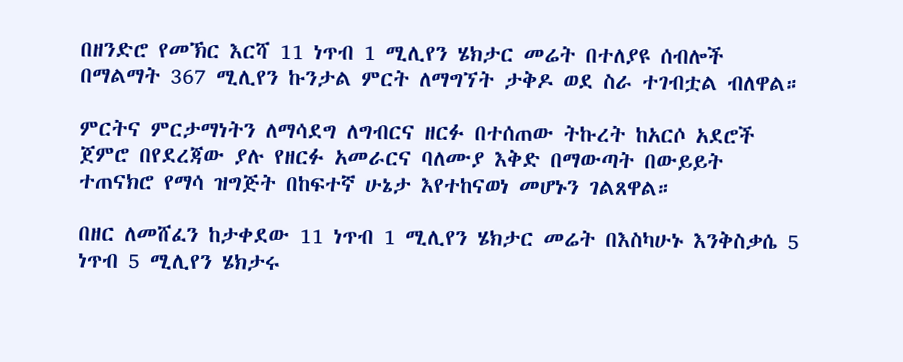በዘንድሮ የመኽር እርሻ 11 ነጥብ 1 ሚሊየን ሄክታር መሬት በተለያዩ ሰብሎች በማልማት 367 ሚሊየን ኩንታል ምርት ለማግኘት ታቅዶ ወደ ስራ ተገብቷል ብለዋል።

ምርትና ምርታማነትን ለማሳደግ ለግብርና ዘርፉ በተሰጠው ትኩረት ከአርሶ አደሮች ጀምሮ በየደረጃው ያሉ የዘርፉ አመራርና ባለሙያ እቅድ በማውጣት በውይይት ተጠናክሮ የማሳ ዝግጅት በከፍተኛ ሁኔታ እየተከናወነ መሆኑን ገልጸዋል።

በዘር ለመሸፈን ከታቀደው 11 ነጥብ 1 ሚሊየን ሄክታር መሬት በእስካሁኑ እንቅስቃሴ 5 ነጥብ 5 ሚሊየን ሄክታሩ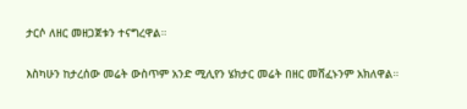ታርሶ ለዘር መዘጋጀቱን ተናግረዋል።

እስካሁን ከታረሰው መሬት ውስጥም አንድ ሚሊየን ሄክታር መሬት በዘር መሸፈኑንም አክለዋል።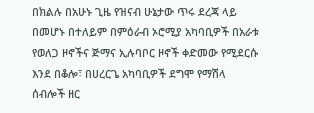በክልሉ በአሁኑ ጊዜ የዝናብ ሁኔታው ጥሩ ደረጃ ላይ በመሆኑ በተለይም በምዕራብ ኦሮሚያ አካባቢዎች በአራቱ የወለጋ ዞኖችና ጅማና ኢሉባቦር ዞኖች ቀድመው የሚደርሱ እንደ በቆሎ፣ በሀረርጌ አካባቢዎች ደግሞ የማሽላ ሰብሎች ዘር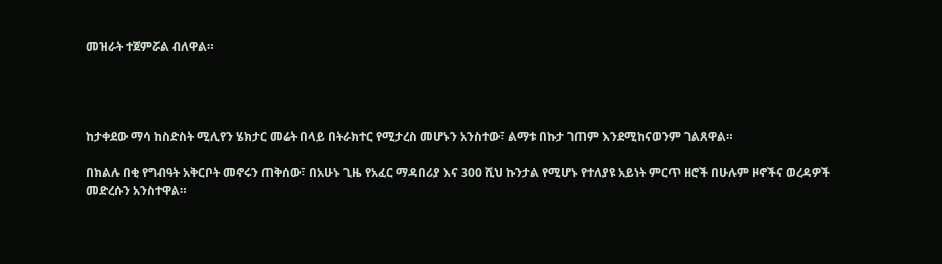መዝራት ተጀምሯል ብለዋል።




ከታቀደው ማሳ ከስድስት ሚሊየን ሄክታር መሬት በላይ በትራክተር የሚታረስ መሆኑን አንስተው፣ ልማቱ በኩታ ገጠም እንደሚከናወንም ገልጸዋል።

በክልሉ በቂ የግብዓት አቅርቦት መኖሩን ጠቅሰው፣ በአሁኑ ጊዜ የአፈር ማዳበሪያ እና 300 ሺህ ኩንታል የሚሆኑ የተለያዩ አይነት ምርጥ ዘሮች በሁሉም ዞኖችና ወረዳዎች መድረሱን አንስተዋል።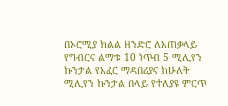በኦሮሚያ ክልል ዘንድሮ ለአጠቃላይ የግብርና ልማቱ 10 ነጥብ 5 ሚሊየን ኩንታል የአፈር ማዳበሪያና ከሁለት ሚሊየን ኩንታል በላይ የተለያዩ ምርጥ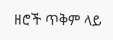ዘሮች ጥቅም ላይ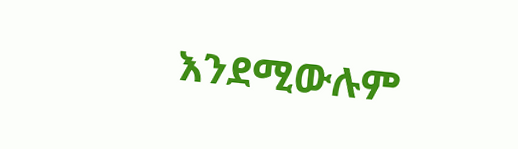እንደሚውሉም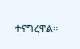ተናግረዋል።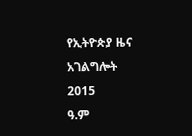የኢትዮጵያ ዜና አገልግሎት
2015
ዓ.ም